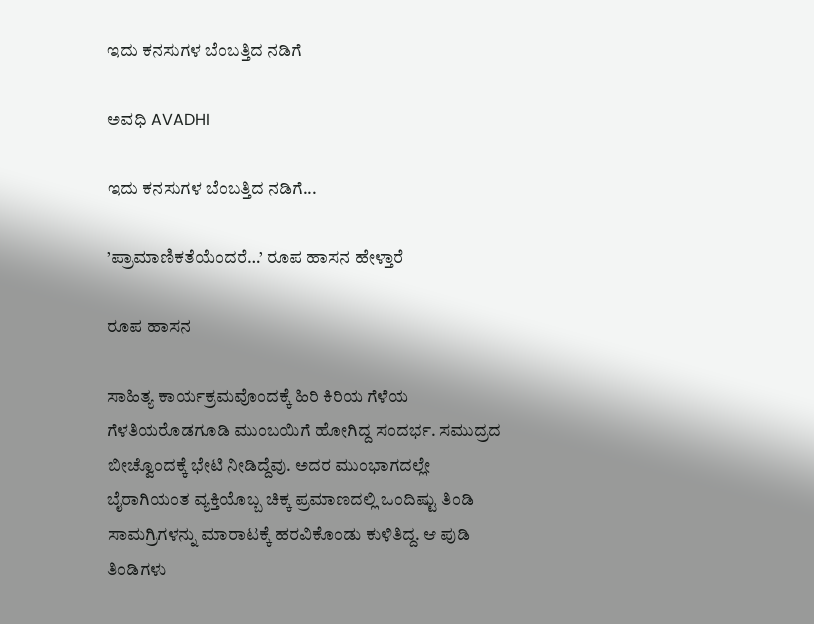ಇದು ಕನಸುಗಳ ಬೆಂಬತ್ತಿದ ನಡಿಗೆ‍

ಅವಧಿ AVADHI

ಇದು ಕನಸುಗಳ ಬೆಂಬತ್ತಿದ ನಡಿಗೆ...

’ಪ್ರಾಮಾಣಿಕತೆಯೆಂದರೆ…’ ರೂಪ ಹಾಸನ ಹೇಳ್ತಾರೆ

ರೂಪ ಹಾಸನ

ಸಾಹಿತ್ಯ ಕಾರ್ಯಕ್ರಮವೊಂದಕ್ಕೆ ಹಿರಿ ಕಿರಿಯ ಗೆಳೆಯ ಗೆಳತಿಯರೊಡಗೂಡಿ ಮುಂಬಯಿಗೆ ಹೋಗಿದ್ದ ಸಂದರ್ಭ. ಸಮುದ್ರದ ಬೀಚ್ವೊಂದಕ್ಕೆ ಭೇಟಿ ನೀಡಿದ್ದೆವು. ಅದರ ಮುಂಭಾಗದಲ್ಲೇ ಬೈರಾಗಿಯಂತ ವ್ಯಕ್ತಿಯೊಬ್ಬ ಚಿಕ್ಕ ಪ್ರಮಾಣದಲ್ಲಿ ಒಂದಿಷ್ಟು ತಿಂಡಿ ಸಾಮಗ್ರಿಗಳನ್ನು ಮಾರಾಟಕ್ಕೆ ಹರವಿಕೊಂಡು ಕುಳಿತಿದ್ದ. ಆ ಪುಡಿ ತಿಂಡಿಗಳು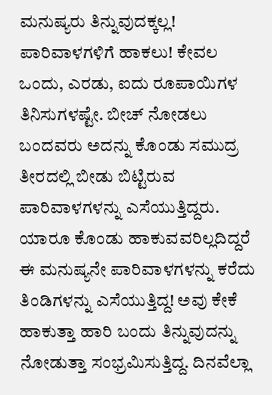ಮನುಷ್ಯರು ತಿನ್ನುವುದಕ್ಕಲ್ಲ! ಪಾರಿವಾಳಗಳಿಗೆ ಹಾಕಲು! ಕೇವಲ ಒಂದು, ಎರಡು, ಐದು ರೂಪಾಯಿಗಳ ತಿನಿಸುಗಳಷ್ಟೇ. ಬೀಚ್ ನೋಡಲು ಬಂದವರು ಅದನ್ನು ಕೊಂಡು ಸಮುದ್ರ ತೀರದಲ್ಲಿ ಬೀಡು ಬಿಟ್ಟಿರುವ ಪಾರಿವಾಳಗಳನ್ನು ಎಸೆಯುತ್ತಿದ್ದರು. ಯಾರೂ ಕೊಂಡು ಹಾಕುವವರಿಲ್ಲದಿದ್ದರೆ ಈ ಮನುಷ್ಯನೇ ಪಾರಿವಾಳಗಳನ್ನು ಕರೆದು ತಿಂಡಿಗಳನ್ನು ಎಸೆಯುತ್ತಿದ್ದ! ಅವು ಕೇಕೆ ಹಾಕುತ್ತಾ ಹಾರಿ ಬಂದು ತಿನ್ನುವುದನ್ನು ನೋಡುತ್ತಾ ಸಂಭ್ರಮಿಸುತ್ತಿದ್ದ. ದಿನವೆಲ್ಲಾ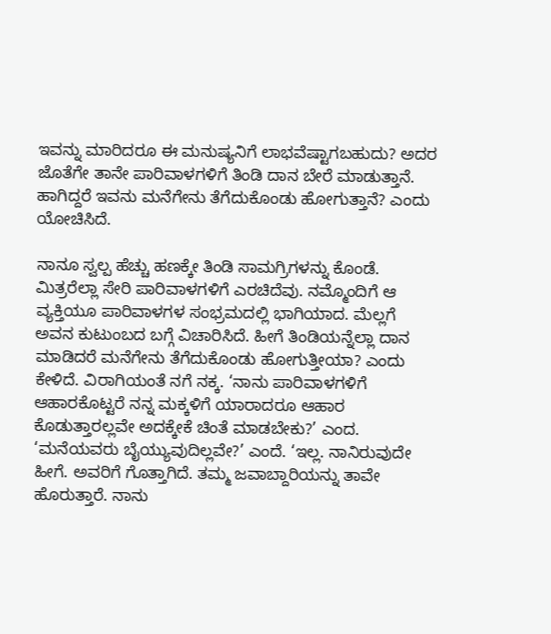ಇವನ್ನು ಮಾರಿದರೂ ಈ ಮನುಷ್ಯನಿಗೆ ಲಾಭವೆಷ್ಟಾಗಬಹುದು? ಅದರ ಜೊತೆಗೇ ತಾನೇ ಪಾರಿವಾಳಗಳಿಗೆ ತಿಂಡಿ ದಾನ ಬೇರೆ ಮಾಡುತ್ತಾನೆ. ಹಾಗಿದ್ದರೆ ಇವನು ಮನೆಗೇನು ತೆಗೆದುಕೊಂಡು ಹೋಗುತ್ತಾನೆ? ಎಂದು ಯೋಚಿಸಿದೆ.

ನಾನೂ ಸ್ವಲ್ಪ ಹೆಚ್ಚು ಹಣಕ್ಕೇ ತಿಂಡಿ ಸಾಮಗ್ರಿಗಳನ್ನು ಕೊಂಡೆ. ಮಿತ್ರರೆಲ್ಲಾ ಸೇರಿ ಪಾರಿವಾಳಗಳಿಗೆ ಎರಚಿದೆವು. ನಮ್ಮೊಂದಿಗೆ ಆ ವ್ಯಕ್ತಿಯೂ ಪಾರಿವಾಳಗಳ ಸಂಭ್ರಮದಲ್ಲಿ ಭಾಗಿಯಾದ. ಮೆಲ್ಲಗೆ ಅವನ ಕುಟುಂಬದ ಬಗ್ಗೆ ವಿಚಾರಿಸಿದೆ. ಹೀಗೆ ತಿಂಡಿಯನ್ನೆಲ್ಲಾ ದಾನ ಮಾಡಿದರೆ ಮನೆಗೇನು ತೆಗೆದುಕೊಂಡು ಹೋಗುತ್ತೀಯಾ? ಎಂದು ಕೇಳಿದೆ. ವಿರಾಗಿಯಂತೆ ನಗೆ ನಕ್ಕ. ‘ನಾನು ಪಾರಿವಾಳಗಳಿಗೆ ಆಹಾರಕೊಟ್ಟರೆ ನನ್ನ ಮಕ್ಕಳಿಗೆ ಯಾರಾದರೂ ಆಹಾರ ಕೊಡುತ್ತಾರಲ್ಲವೇ ಅದಕ್ಕೇಕೆ ಚಿಂತೆ ಮಾಡಬೇಕು?’ ಎಂದ. ‘ಮನೆಯವರು ಬೈಯ್ಯುವುದಿಲ್ಲವೇ?’ ಎಂದೆ. ‘ಇಲ್ಲ. ನಾನಿರುವುದೇ ಹೀಗೆ. ಅವರಿಗೆ ಗೊತ್ತಾಗಿದೆ. ತಮ್ಮ ಜವಾಬ್ದಾರಿಯನ್ನು ತಾವೇ ಹೊರುತ್ತಾರೆ. ನಾನು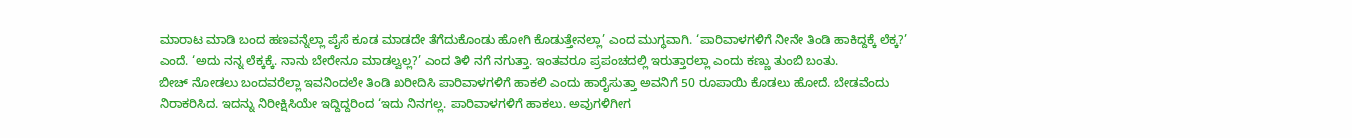ಮಾರಾಟ ಮಾಡಿ ಬಂದ ಹಣವನ್ನೆಲ್ಲಾ ಪೈಸೆ ಕೂಡ ಮಾಡದೇ ತೆಗೆದುಕೊಂಡು ಹೋಗಿ ಕೊಡುತ್ತೇನಲ್ಲಾ’ ಎಂದ ಮುಗ್ಧವಾಗಿ. ‘ಪಾರಿವಾಳಗಳಿಗೆ ನೀನೇ ತಿಂಡಿ ಹಾಕಿದ್ದಕ್ಕೆ ಲೆಕ್ಕ?’ ಎಂದೆ. ‘ಅದು ನನ್ನ ಲೆಕ್ಕಕ್ಕೆ. ನಾನು ಬೇರೇನೂ ಮಾಡಲ್ವಲ್ಲ?’ ಎಂದ ತಿಳಿ ನಗೆ ನಗುತ್ತಾ. ಇಂತವರೂ ಪ್ರಪಂಚದಲ್ಲಿ ಇರುತ್ತಾರಲ್ಲಾ ಎಂದು ಕಣ್ಣು ತುಂಬಿ ಬಂತು.
ಬೀಚ್ ನೋಡಲು ಬಂದವರೆಲ್ಲಾ ಇವನಿಂದಲೇ ತಿಂಡಿ ಖರೀದಿಸಿ ಪಾರಿವಾಳಗಳಿಗೆ ಹಾಕಲಿ ಎಂದು ಹಾರೈಸುತ್ತಾ ಅವನಿಗೆ 50 ರೂಪಾಯಿ ಕೊಡಲು ಹೋದೆ. ಬೇಡವೆಂದು ನಿರಾಕರಿಸಿದ. ಇದನ್ನು ನಿರೀಕ್ಷಿಸಿಯೇ ಇದ್ದಿದ್ದರಿಂದ ‘ಇದು ನಿನಗಲ್ಲ. ಪಾರಿವಾಳಗಳಿಗೆ ಹಾಕಲು. ಅವುಗಳಿಗೀಗ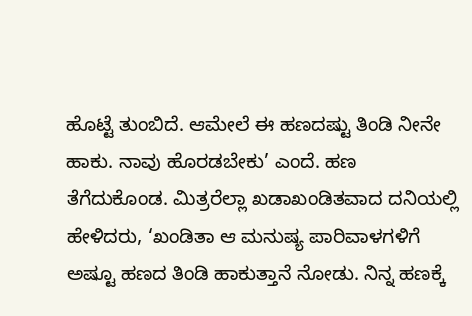ಹೊಟ್ಟೆ ತುಂಬಿದೆ. ಆಮೇಲೆ ಈ ಹಣದಷ್ಟು ತಿಂಡಿ ನೀನೇ ಹಾಕು. ನಾವು ಹೊರಡಬೇಕು’ ಎಂದೆ. ಹಣ ತೆಗೆದುಕೊಂಡ. ಮಿತ್ರರೆಲ್ಲಾ ಖಡಾಖಂಡಿತವಾದ ದನಿಯಲ್ಲಿ ಹೇಳಿದರು, ‘ಖಂಡಿತಾ ಆ ಮನುಷ್ಯ ಪಾರಿವಾಳಗಳಿಗೆ ಅಷ್ಟೂ ಹಣದ ತಿಂಡಿ ಹಾಕುತ್ತಾನೆ ನೋಡು. ನಿನ್ನ ಹಣಕ್ಕೆ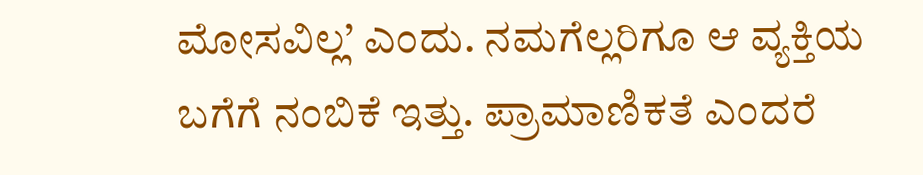ಮೋಸವಿಲ್ಲ’ ಎಂದು. ನಮಗೆಲ್ಲರಿಗೂ ಆ ವ್ಯಕ್ತಿಯ ಬಗೆಗೆ ನಂಬಿಕೆ ಇತ್ತು. ಪ್ರಾಮಾಣಿಕತೆ ಎಂದರೆ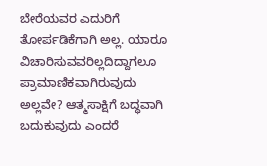ಬೇರೆಯವರ ಎದುರಿಗೆ ತೋರ್ಪಡಿಕೆಗಾಗಿ ಅಲ್ಲ. ಯಾರೂ ವಿಚಾರಿಸುವವರಿಲ್ಲದಿದ್ದಾಗಲೂ ಪ್ರಾಮಾಣಿಕವಾಗಿರುವುದು ಅಲ್ಲವೇ? ಆತ್ಮಸಾಕ್ಷಿಗೆ ಬದ್ಧವಾಗಿ ಬದುಕುವುದು ಎಂದರೆ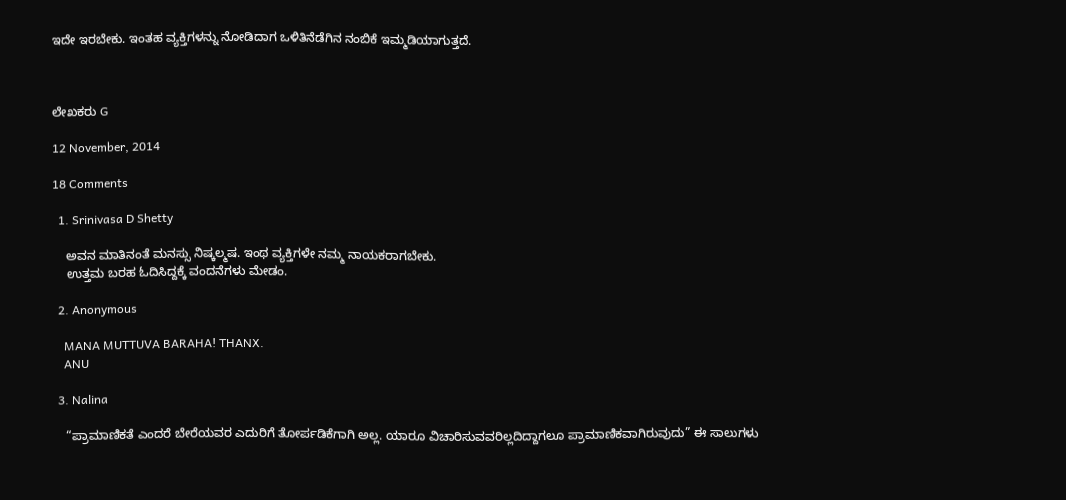ಇದೇ ಇರಬೇಕು. ಇಂತಹ ವ್ಯಕ್ತಿಗಳನ್ನು ನೋಡಿದಾಗ ಒಳಿತಿನೆಡೆಗಿನ ನಂಬಿಕೆ ಇಮ್ಮಡಿಯಾಗುತ್ತದೆ.



ಲೇಖಕರು G

12 November, 2014

18 Comments

  1. Srinivasa D Shetty

    ಅವನ ಮಾತಿನಂತೆ ಮನಸ್ಸು ನಿಷ್ಕಲ್ಮಷ. ಇಂಥ ವ್ಯಕ್ತಿಗಳೇ ನಮ್ಮ ನಾಯಕರಾಗಬೇಕು.
    ಉತ್ತಮ ಬರಹ ಓದಿಸಿದ್ದಕ್ಕೆ ವಂದನೆಗಳು ಮೇಡಂ.

  2. Anonymous

    MANA MUTTUVA BARAHA! THANX.
    ANU

  3. Nalina

    “ಪ್ರಾಮಾಣಿಕತೆ ಎಂದರೆ ಬೇರೆಯವರ ಎದುರಿಗೆ ತೋರ್ಪಡಿಕೆಗಾಗಿ ಅಲ್ಲ. ಯಾರೂ ವಿಚಾರಿಸುವವರಿಲ್ಲದಿದ್ದಾಗಲೂ ಪ್ರಾಮಾಣಿಕವಾಗಿರುವುದು” ಈ ಸಾಲುಗಳು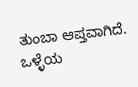ತುಂಬಾ ಆಪ್ತವಾಗಿದೆ. ಒಳ್ಳೆಯ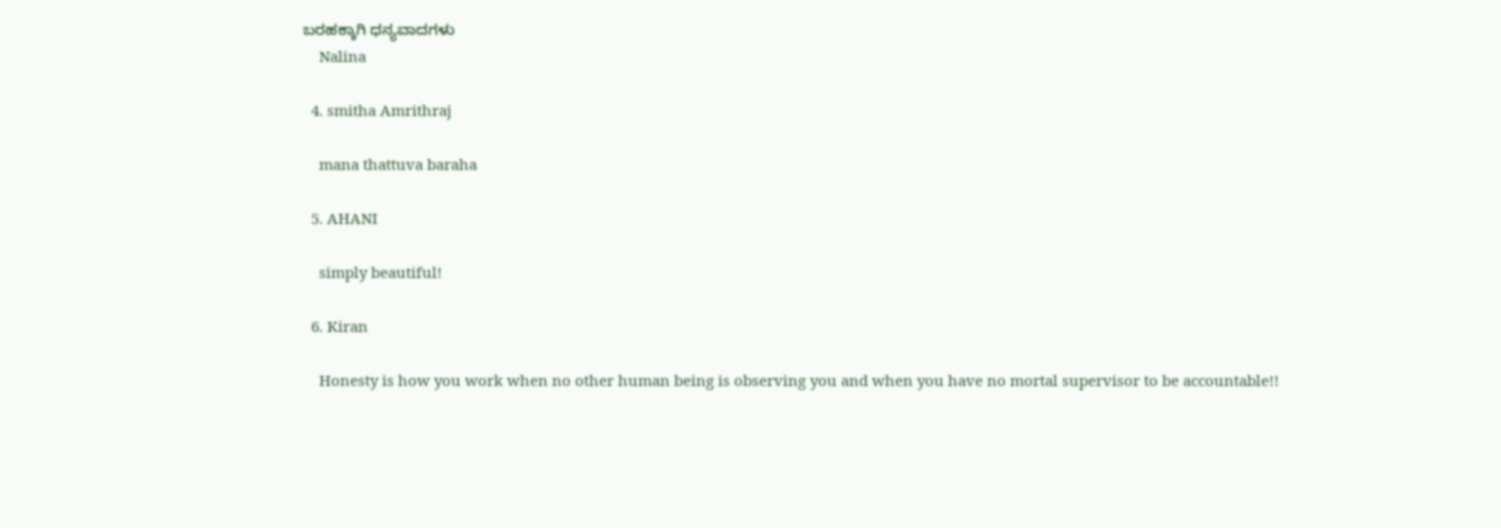ಬರಹಕ್ಕಾಗಿ ಧನ್ಯವಾದಗಳು
    Nalina

  4. smitha Amrithraj

    mana thattuva baraha

  5. AHANI

    simply beautiful!

  6. Kiran

    Honesty is how you work when no other human being is observing you and when you have no mortal supervisor to be accountable!!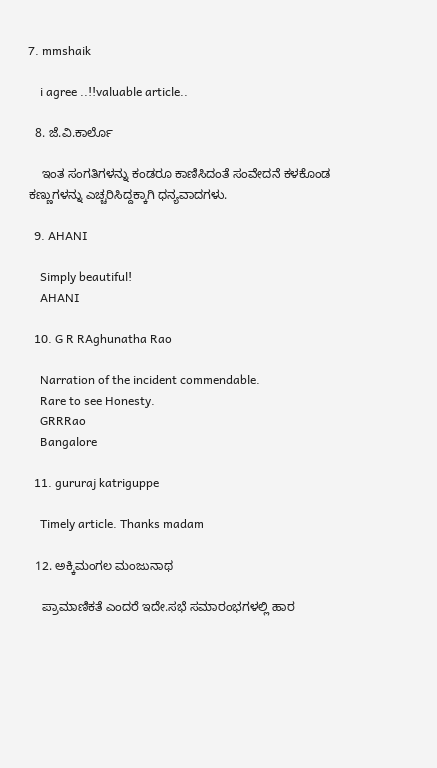7. mmshaik

    i agree ..!!valuable article..

  8. ಜೆ.ವಿ.ಕಾರ್ಲೊ

    ಇಂತ ಸಂಗತಿಗಳನ್ನು ಕಂಡರೂ ಕಾಣಿಸಿದಂತೆ ಸಂವೇದನೆ ಕಳಕೊಂಡ ಕಣ್ಣುಗಳನ್ನು ಎಚ್ಚರಿಸಿದ್ದಕ್ಕಾಗಿ ಧನ್ಯವಾದಗಳು.

  9. AHANI

    Simply beautiful!
    AHANI

  10. G R RAghunatha Rao

    Narration of the incident commendable.
    Rare to see Honesty.
    GRRRao
    Bangalore

  11. gururaj katriguppe

    Timely article. Thanks madam

  12. ಅಕ್ಕಿಮಂಗಲ ಮಂಜುನಾಥ

    ಪ್ರಾಮಾಣಿಕತೆ ಎಂದರೆ ಇದೇ.ಸಭೆ ಸಮಾರಂಭಗಳಲ್ಲಿ ಹಾರ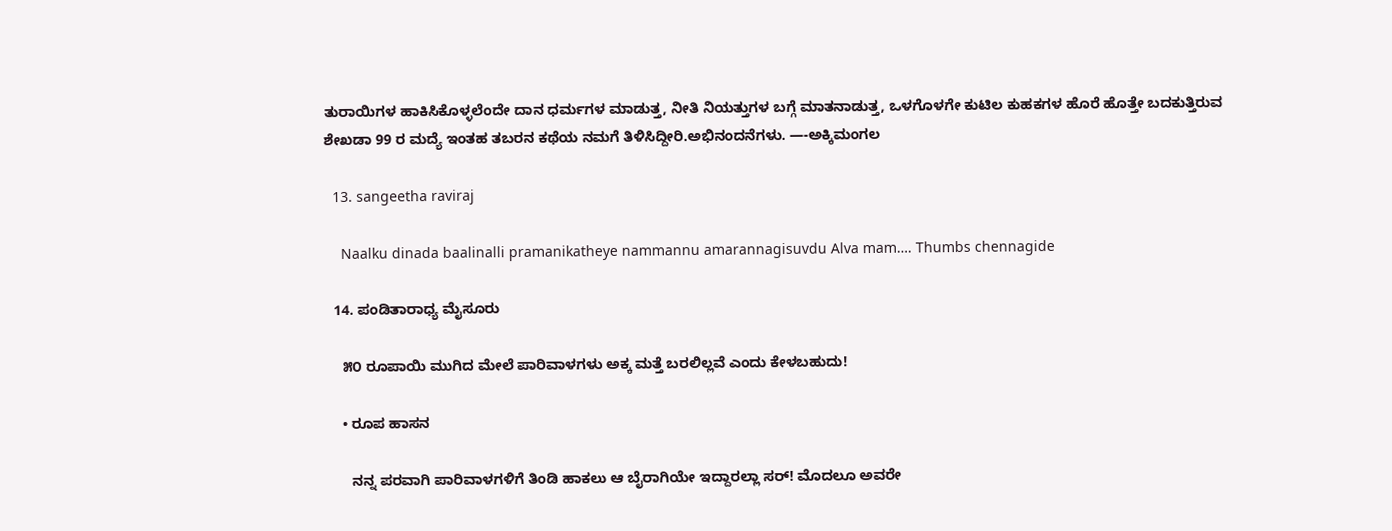ತುರಾಯಿಗಳ ಹಾಕಿಸಿಕೊಳ್ಳಲೆಂದೇ ದಾನ ಧರ್ಮಗಳ ಮಾಡುತ್ತ, ನೀತಿ ನಿಯತ್ತುಗಳ ಬಗ್ಗೆ ಮಾತನಾಡುತ್ತ, ಒಳಗೊಳಗೇ ಕುಟಿಲ ಕುಹಕಗಳ ಹೊರೆ ಹೊತ್ತೇ ಬದಕುತ್ತಿರುವ ಶೇಖಡಾ 99 ರ ಮದ್ಯೆ ಇಂತಹ ತಬರನ ಕಥೆಯ ನಮಗೆ ತಿಳಿಸಿದ್ದೀರಿ.ಅಭಿನಂದನೆಗಳು. —-ಅಕ್ಕಿಮಂಗಲ

  13. sangeetha raviraj

    Naalku dinada baalinalli pramanikatheye nammannu amarannagisuvdu Alva mam…. Thumbs chennagide

  14. ಪಂಡಿತಾರಾಧ್ಯ ಮೈಸೂರು

    ೫೦ ರೂಪಾಯಿ ಮುಗಿದ ಮೇಲೆ ಪಾರಿವಾಳಗಳು ಅಕ್ಕ ಮತ್ತೆ ಬರಲಿಲ್ಲವೆ ಎಂದು ಕೇಳಬಹುದು!

    • ರೂಪ ಹಾಸನ

      ನನ್ನ ಪರವಾಗಿ ಪಾರಿವಾಳಗಳಿಗೆ ತಿಂಡಿ ಹಾಕಲು ಆ ಬೈರಾಗಿಯೇ ಇದ್ದಾರಲ್ಲಾ ಸರ್! ಮೊದಲೂ ಅವರೇ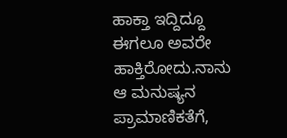ಹಾಕ್ತಾ ಇದ್ದಿದ್ದೂ ಈಗಲೂ ಅವರೇ ಹಾಕ್ತಿರೋದು.ನಾನು ಆ ಮನುಷ್ಯನ ಪ್ರಾಮಾಣಿಕತೆಗೆ,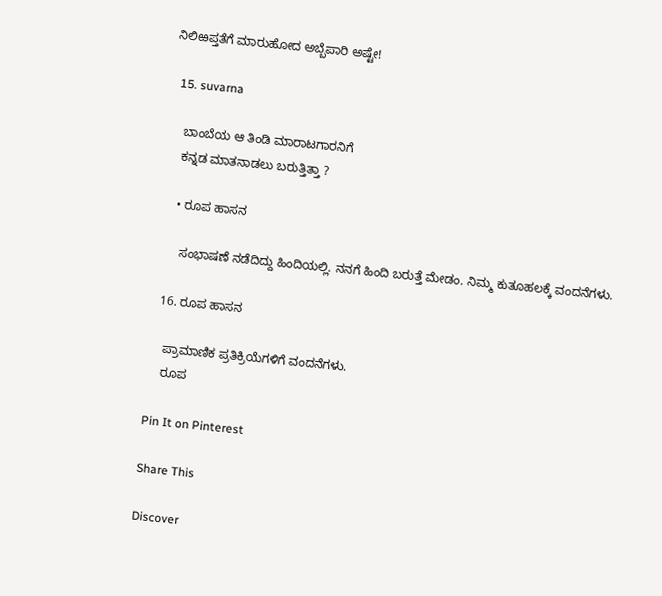ನಿಲಿಱಪ್ತತೆಗೆ ಮಾರುಹೋದ ಅಬ್ಬೆಪಾರಿ ಅಷ್ಟೇ!

  15. suvarna

    ಬಾಂಬೆಯ ಆ ತಿಂಡಿ ಮಾರಾಟಗಾರನಿಗೆ
    ಕನ್ನಡ ಮಾತನಾಡಲು ಬರುತ್ತಿತ್ತಾ ?

    • ರೂಪ ಹಾಸನ

      ಸಂಭಾಷಣೆ ನಡೆದಿದ್ದು ಹಿಂದಿಯಲ್ಲಿ. ನನಗೆ ಹಿಂದಿ ಬರುತ್ತೆ ಮೇಡಂ. ನಿಮ್ಮ ಕುತೂಹಲಕ್ಕೆ ವಂದನೆಗಳು.

  16. ರೂಪ ಹಾಸನ

    ಪ್ರಾಮಾಣಿಕ ಪ್ರತಿಕ್ರಿಯೆಗಳಿಗೆ ವಂದನೆಗಳು.
    ರೂಪ

Pin It on Pinterest

Share This

Discover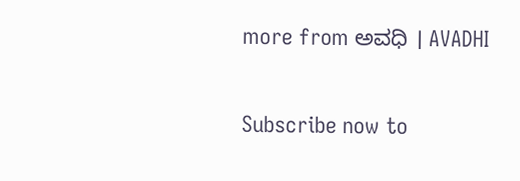more from ಅವಧಿ । AVADHI

Subscribe now to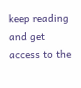keep reading and get access to the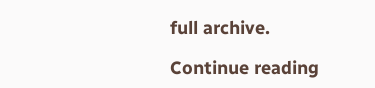full archive.

Continue reading